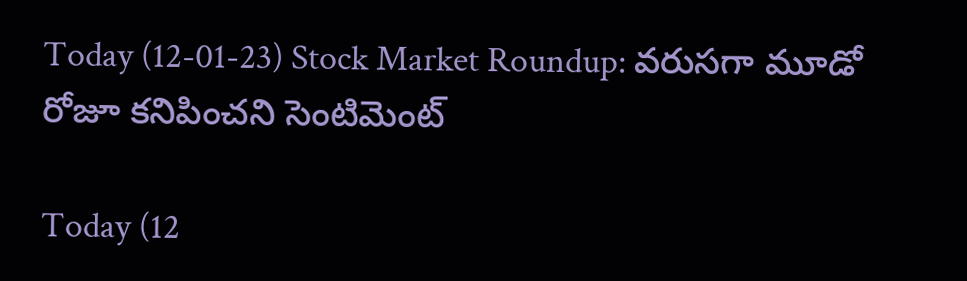Today (12-01-23) Stock Market Roundup: వరుసగా మూడో రోజూ కనిపించని సెంటిమెంట్‌

Today (12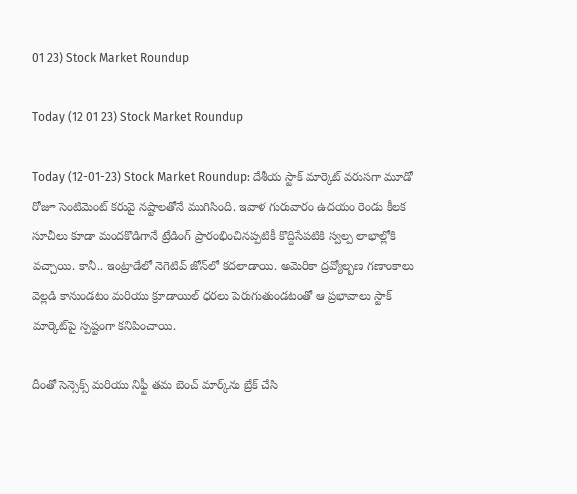01 23) Stock Market Roundup

Today (12 01 23) Stock Market Roundup

Today (12-01-23) Stock Market Roundup: దేశీయ స్టాక్ మార్కెట్ వరుసగా మూడో రోజూ సెంటిమెంట్‌ కరువై నష్టాలతోనే ముగిసింది. ఇవాళ గురువారం ఉదయం రెండు కీలక సూచీలు కూడా మందకొడిగానే ట్రేడింగ్ ప్రారంభించినప్పటికీ కొద్దిసేపటికి స్వల్ప లాభాల్లోకి వచ్చాయి. కానీ.. ఇంట్రాడేలో నెగెటివ్ జోన్‌లో కదలాడాయి. అమెరికా ద్రవ్యోల్బణ గణాంకాలు వెల్లడి కానుండటం మరియు క్రూడాయిల్‌ ధరలు పెరుగుతుండటంతో ఆ ప్రభావాలు స్టాక్‌ మార్కెట్‌పై స్పష్టంగా కనిపించాయి.

దీంతో సెన్సెక్స్ మరియు నిఫ్టీ తమ బెంచ్ మార్క్‌ను బ్రేక్‌ చేసి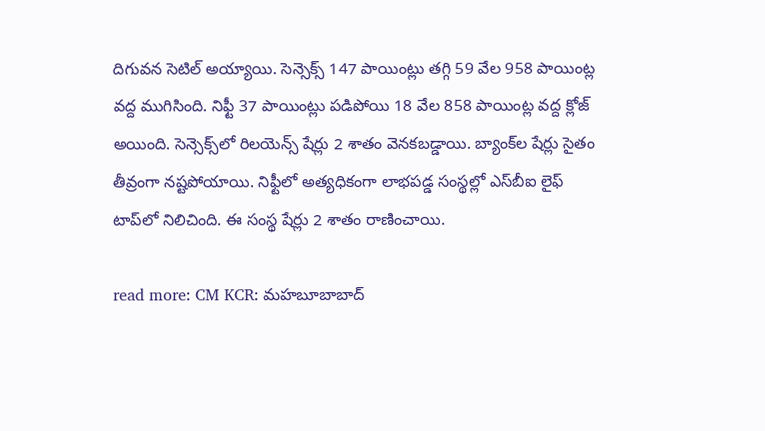దిగువన సెటిల్‌ అయ్యాయి. సెన్సెక్స్‌ 147 పాయింట్లు తగ్గి 59 వేల 958 పాయింట్ల వద్ద ముగిసింది. నిఫ్టీ 37 పాయింట్లు పడిపోయి 18 వేల 858 పాయింట్ల వద్ద క్లోజ్‌ అయింది. సెన్సెక్స్‌లో రిలయెన్స్‌ షేర్లు 2 శాతం వెనకబడ్డాయి. బ్యాంక్‌ల షేర్లు సైతం తీవ్రంగా నష్టపోయాయి. నిఫ్టీలో అత్యధికంగా లాభపడ్డ సంస్థల్లో ఎస్‌బీఐ లైఫ్‌ టాప్‌లో నిలిచింది. ఈ సంస్థ షేర్లు 2 శాతం రాణించాయి.

read more: CM KCR: మహబూబాబాద్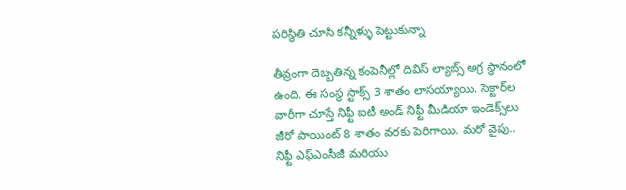పరిస్థితి చూసి కన్నీళ్ళు పెట్టుకున్నా

తీవ్రంగా దెబ్బతిన్న కంపెనీల్లో దివిస్‌ ల్యాబ్స్‌ అగ్ర స్థానంలో ఉంది. ఈ సంస్థ స్టాక్స్‌ 3 శాతం లాసయ్యాయి. సెక్టార్‌ల వారీగా చూస్తే నిఫ్టీ ఐటీ అండ్‌ నిఫ్టీ మీడియా ఇండెక్స్‌లు జీరో పాయింట్‌ 8 శాతం వరకు పెరిగాయి. మరో వైపు.. నిఫ్టీ ఎఫ్‌ఎంసీజీ మరియు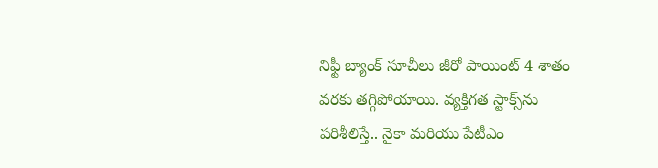నిఫ్టీ బ్యాంక్‌ సూచీలు జీరో పాయింట్‌ 4 శాతం వరకు తగ్గిపోయాయి. వ్యక్తిగత స్టాక్స్‌ను పరిశీలిస్తే.. నైకా మరియు పేటీఎం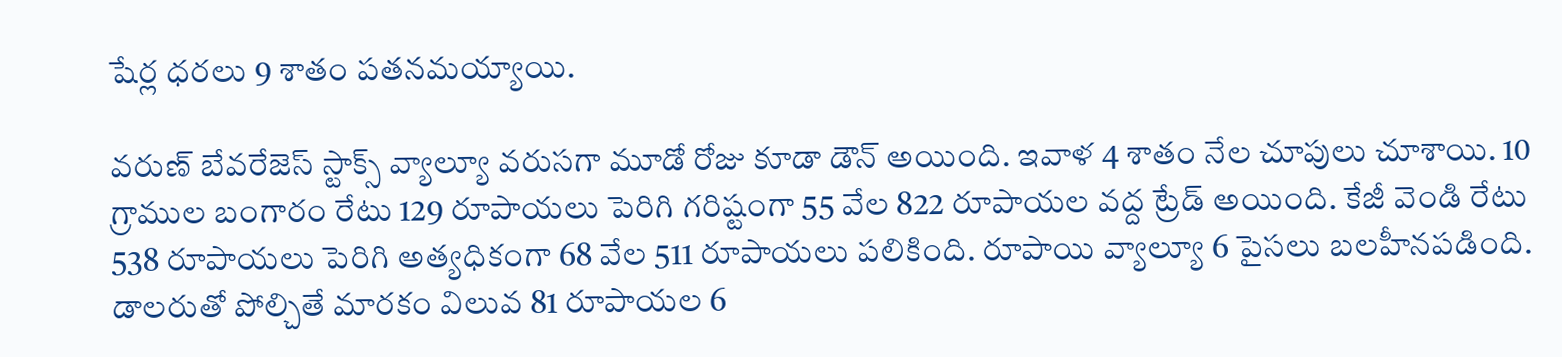షేర్ల ధరలు 9 శాతం పతనమయ్యాయి.

వరుణ్‌ బేవరేజెస్‌ స్టాక్స్‌ వ్యాల్యూ వరుసగా మూడో రోజు కూడా డౌన్‌ అయింది. ఇవాళ 4 శాతం నేల చూపులు చూశాయి. 10 గ్రాముల బంగారం రేటు 129 రూపాయలు పెరిగి గరిష్టంగా 55 వేల 822 రూపాయల వద్ద ట్రేడ్‌ అయింది. కేజీ వెండి రేటు 538 రూపాయలు పెరిగి అత్యధికంగా 68 వేల 511 రూపాయలు పలికింది. రూపాయి వ్యాల్యూ 6 పైసలు బలహీనపడింది. డాలరుతో పోల్చితే మారకం విలువ 81 రూపాయల 6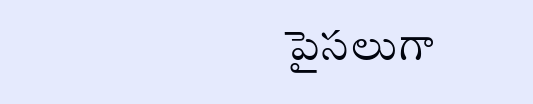పైసలుగా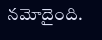నమోదైంది.